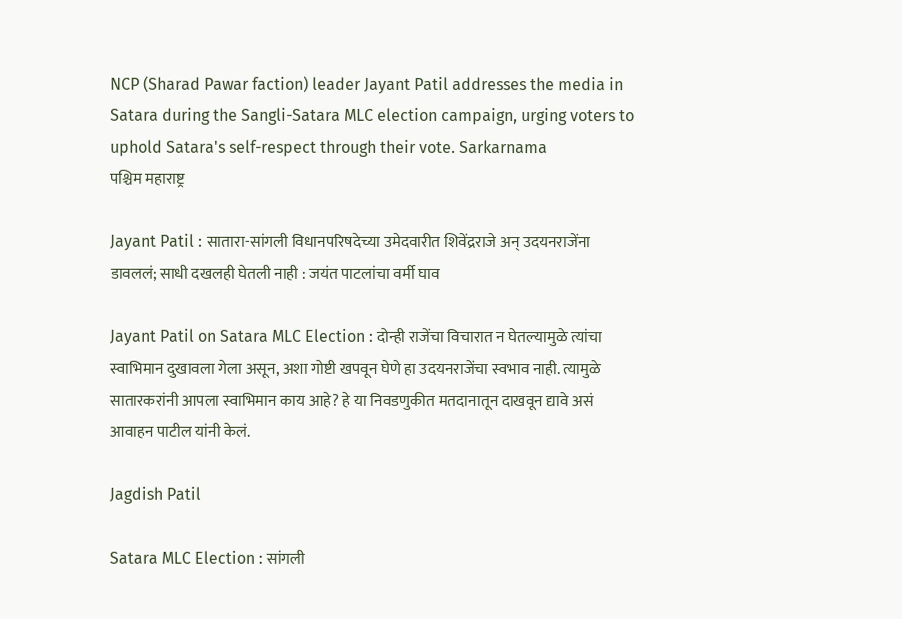NCP (Sharad Pawar faction) leader Jayant Patil addresses the media in Satara during the Sangli-Satara MLC election campaign, urging voters to uphold Satara's self-respect through their vote. Sarkarnama
पश्चिम महाराष्ट्र

Jayant Patil : सातारा-सांगली विधानपरिषदेच्या उमेदवारीत शिवेंद्रराजे अन् उदयनराजेंना डावललं; साधी दखलही घेतली नाही : जयंत पाटलांचा वर्मी घाव

Jayant Patil on Satara MLC Election : दोन्ही राजेंचा विचारात न घेतल्यामुळे त्यांचा स्वाभिमान दुखावला गेला असून, अशा गोष्टी खपवून घेणे हा उदयनराजेंचा स्वभाव नाही. त्यामुळे सातारकरांनी आपला स्वाभिमान काय आहे? हे या निवडणुकीत मतदानातून दाखवून द्यावे असं आवाहन पाटील यांनी केलं.

Jagdish Patil

Satara MLC Election : सांगली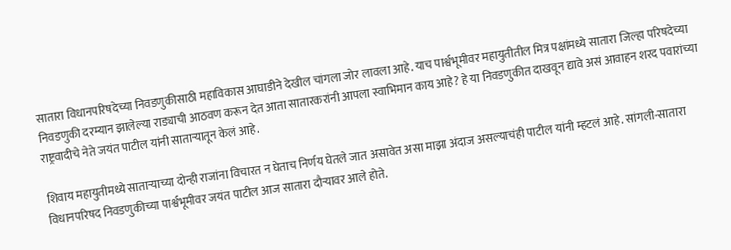सातारा विधानपरिषदेच्या निवडणुकीसाठी महाविकास आघाडीने देखील चांगला जोर लावला आहे. याच पार्श्वभूमीवर महायुतीतील मित्र पक्षांमध्ये सातारा जिल्हा परिषदेच्या निवडणुकी दरम्यान झालेल्या राड्याची आठवण करून देत आता सातारकरांनी आपला स्वाभिमान काय आहे? हे या निवडणुकीत दाखवून द्यावे असं आवाहन शरद पवारांच्या राष्ट्रवादीचे नेते जयंत पाटील यांनी साताऱ्यातून केलं आहे.

शिवाय महायुतीमध्ये साताऱ्याच्या दोन्ही राजांना विचारत न घेताच निर्णय घेतले जात असावेत असा माझा अंदाज असल्याचंही पाटील यांनी म्हटलं आहे. सांगली-सातारा विधानपरिषद निवडणुकीच्या पार्श्वभूमीवर जयंत पाटील आज सातारा दौऱ्यावर आले होते.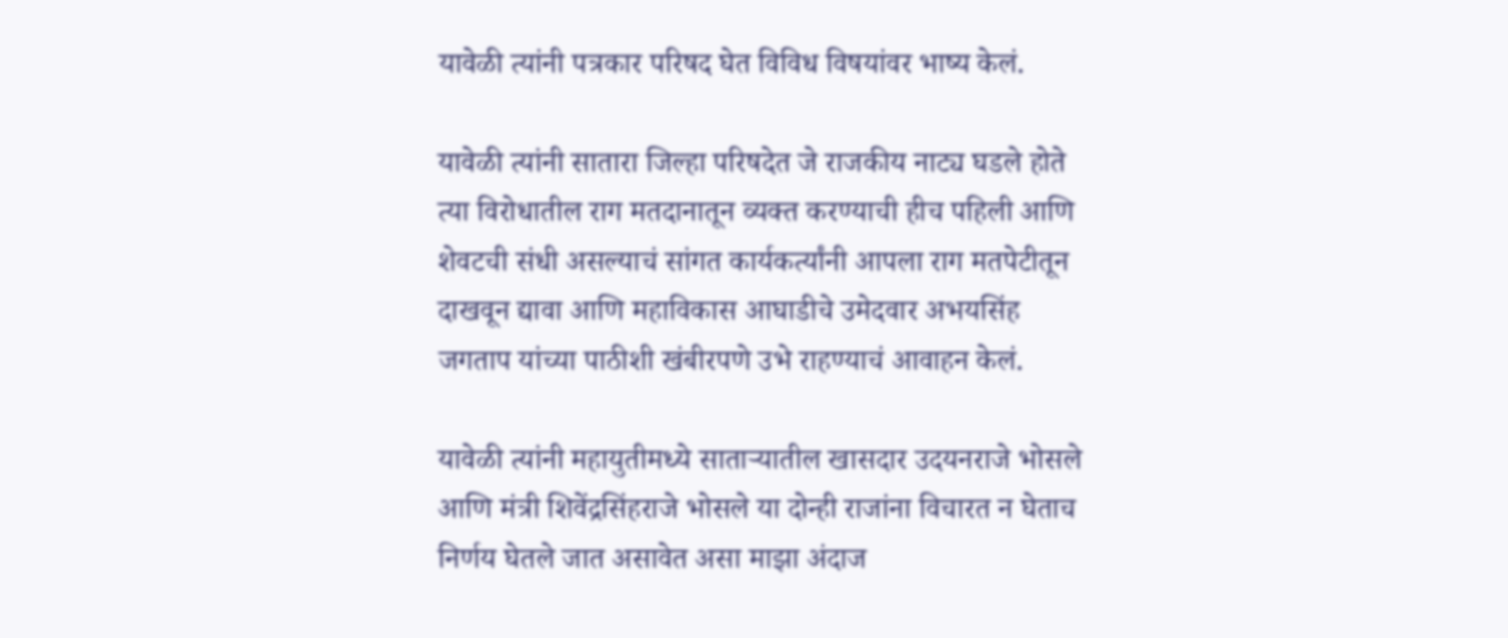यावेळी त्यांनी पत्रकार परिषद घेत विविध विषयांवर भाष्य केलं.

यावेळी त्यांनी सातारा जिल्हा परिषदेत जे राजकीय नाट्य घडले होते त्या विरोधातील राग मतदानातून व्यक्त करण्याची हीच पहिली आणि शेवटची संधी असल्याचं सांगत कार्यकर्त्यांनी आपला राग मतपेटीतून दाखवून द्यावा आणि महाविकास आघाडीचे उमेदवार अभयसिंह जगताप यांच्या पाठीशी खंबीरपणे उभे राहण्याचं आवाहन केलं.

यावेळी त्यांनी महायुतीमध्ये साताऱ्यातील खासदार उदयनराजे भोसले आणि मंत्री शिवेंद्रसिंहराजे भोसले या दोन्ही राजांना विचारत न घेताच निर्णय घेतले जात असावेत असा माझा अंदाज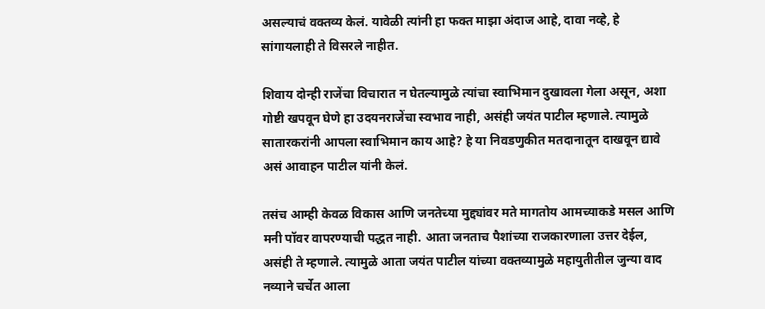असल्याचं वक्तव्य केलं. यावेळी त्यांनी हा फक्त माझा अंदाज आहे, दावा नव्हे, हे सांगायलाही ते विसरले नाहीत.

शिवाय दोन्ही राजेंचा विचारात न घेतल्यामुळे त्यांचा स्वाभिमान दुखावला गेला असून, अशा गोष्टी खपवून घेणे हा उदयनराजेंचा स्वभाव नाही, असंही जयंत पाटील म्हणाले. त्यामुळे सातारकरांनी आपला स्वाभिमान काय आहे? हे या निवडणुकीत मतदानातून दाखवून द्यावे असं आवाहन पाटील यांनी केलं.

तसंच आम्ही केवळ विकास आणि जनतेच्या मुद्द्यांवर मते मागतोय आमच्याकडे मसल आणि मनी पॉवर वापरण्याची पद्धत नाही. आता जनताच पैशांच्या राजकारणाला उत्तर देईल, असंही ते म्हणाले. त्यामुळे आता जयंत पाटील यांच्या वक्तव्यामुळे महायुतीतील जुन्या वाद नव्याने चर्चेत आला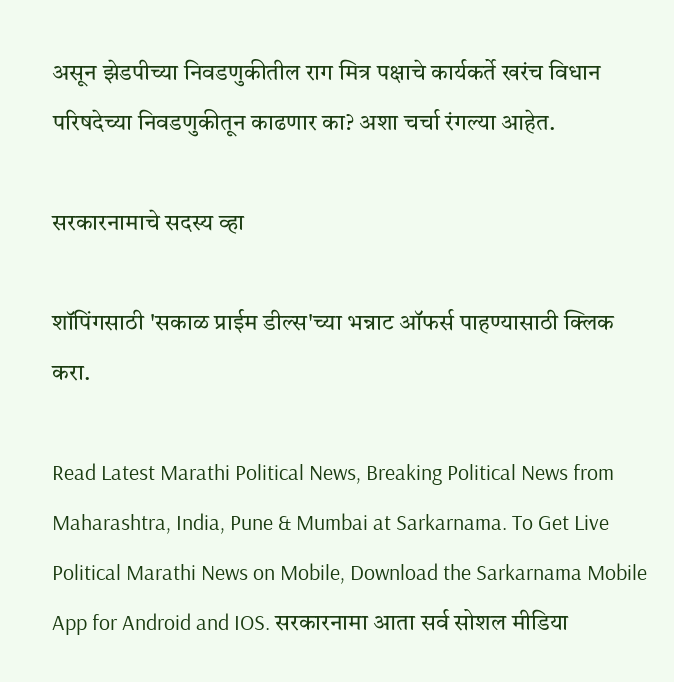असून झेडपीच्या निवडणुकीतील राग मित्र पक्षाचे कार्यकर्ते खरंच विधान परिषदेच्या निवडणुकीतून काढणार का? अशा चर्चा रंगल्या आहेत.

सरकारनामाचे सदस्य व्हा

शॉपिंगसाठी 'सकाळ प्राईम डील्स'च्या भन्नाट ऑफर्स पाहण्यासाठी क्लिक करा.

Read Latest Marathi Political News, Breaking Political News from Maharashtra, India, Pune & Mumbai at Sarkarnama. To Get Live Political Marathi News on Mobile, Download the Sarkarnama Mobile App for Android and IOS. सरकारनामा आता सर्व सोशल मीडिया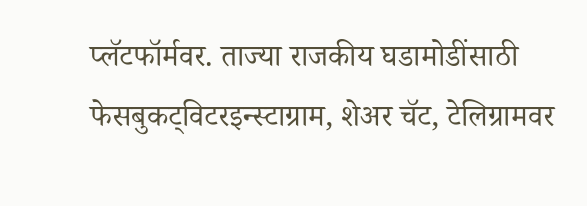प्लॅटफॉर्मवर. ताज्या राजकीय घडामोडींसाठी फेसबुकट्विटरइन्स्टाग्राम, शेअर चॅट, टेलिग्रामवर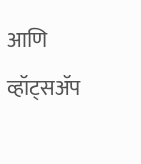आणि व्हॉट्सॲप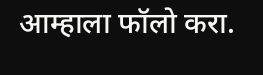आम्हाला फॉलो करा.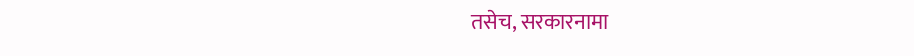तसेच, सरकारनामा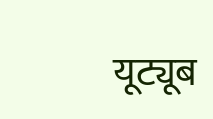यूट्यूब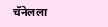चॅनेलला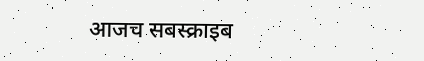आजच सबस्क्राइब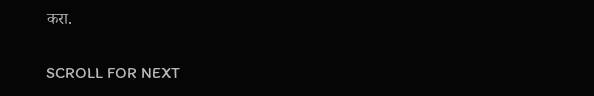करा.

SCROLL FOR NEXT